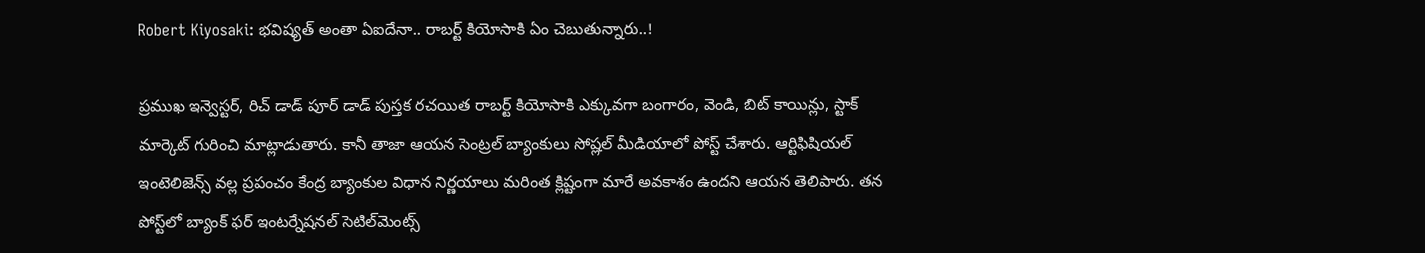Robert Kiyosaki: భవిష్యత్ అంతా ఏఐదేనా.. రాబర్ట్ కియోసాకి ఏం చెబుతున్నారు..!

ప్రముఖ ఇన్వెస్టర్, రిచ్ డాడ్ పూర్ డాడ్ పుస్తక రచయిత రాబర్ట్ కియోసాకి ఎక్కువగా బంగారం, వెండి, బిట్ కాయిన్లు, స్టాక్ మార్కెట్ గురించి మాట్లాడుతారు. కానీ తాజా ఆయన సెంట్రల్ బ్యాంకులు సోష్లల్ మీడియాలో పోస్ట్ చేశారు. ఆర్టిఫిషియల్ ఇంటెలిజెన్స్ వల్ల ప్రపంచం కేంద్ర బ్యాంకుల విధాన నిర్ణయాలు మరింత క్లిష్టంగా మారే అవకాశం ఉందని ఆయన తెలిపారు. తన పోస్ట్‌లో బ్యాంక్‌ ఫర్‌ ఇంటర్నేషనల్‌ సెటిల్‌మెంట్స్‌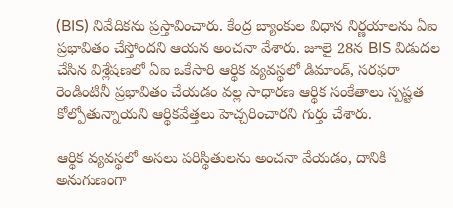(BIS) నివేదికను ప్రస్తావించారు. కేంద్ర బ్యాంకుల విధాన నిర్ణయాలను ఏఐ ప్రభావితం చేస్తోందని ఆయన అంచనా వేశారు. జూలై 28న BIS విడుదల చేసిన విశ్లేషణలో ఏఐ ఒకేసారి ఆర్థిక వ్యవస్థలో డిమాండ్‌, సరఫరా రెండింటినీ ప్రభావితం చేయడం వల్ల సాధారణ ఆర్థిక సంకేతాలు స్పష్టత కోల్పోతున్నాయని ఆర్థికవేత్తలు హెచ్చరించారని గుర్తు చేశారు.

ఆర్థిక వ్యవస్థలో అసలు పరిస్థితులను అంచనా వేయడం, దానికి అనుగుణంగా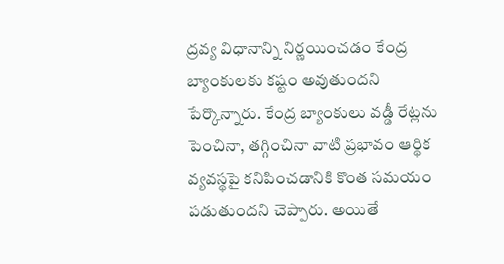ద్రవ్య విధానాన్ని నిర్ణయించడం కేంద్ర బ్యాంకులకు కష్టం అవుతుందని పేర్కొన్నారు. కేంద్ర బ్యాంకులు వడ్డీ రేట్లను పెంచినా, తగ్గించినా వాటి ప్రభావం ఆర్థిక వ్యవస్థపై కనిపించడానికి కొంత సమయం పడుతుందని చెప్పారు. అయితే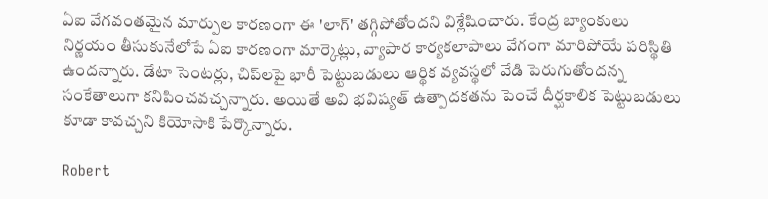ఏఐ వేగవంతమైన మార్పుల కారణంగా ఈ 'లాగ్‌' తగ్గిపోతోందని విశ్లేషించారు. కేంద్ర బ్యాంకులు నిర్ణయం తీసుకునేలోపే ఏఐ కారణంగా మార్కెట్లు, వ్యాపార కార్యకలాపాలు వేగంగా మారిపోయే పరిస్థితి ఉందన్నారు. డేటా సెంటర్లు, చిప్‌లపై భారీ పెట్టుబడులు ఆర్థిక వ్యవస్థలో వేడి పెరుగుతోందన్న సంకేతాలుగా కనిపించవచ్చన్నారు. అయితే అవి భవిష్యత్‌ ఉత్పాదకతను పెంచే దీర్ఘకాలిక పెట్టుబడులు కూడా కావచ్చని కియోసాకి పేర్కొన్నారు.

Robert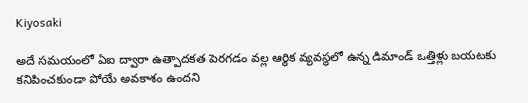Kiyosaki

అదే సమయంలో ఏఐ ద్వారా ఉత్పాదకత పెరగడం వల్ల ఆర్థిక వ్యవస్థలో ఉన్న డిమాండ్‌ ఒత్తిళ్లు బయటకు కనిపించకుండా పోయే అవకాశం ఉందని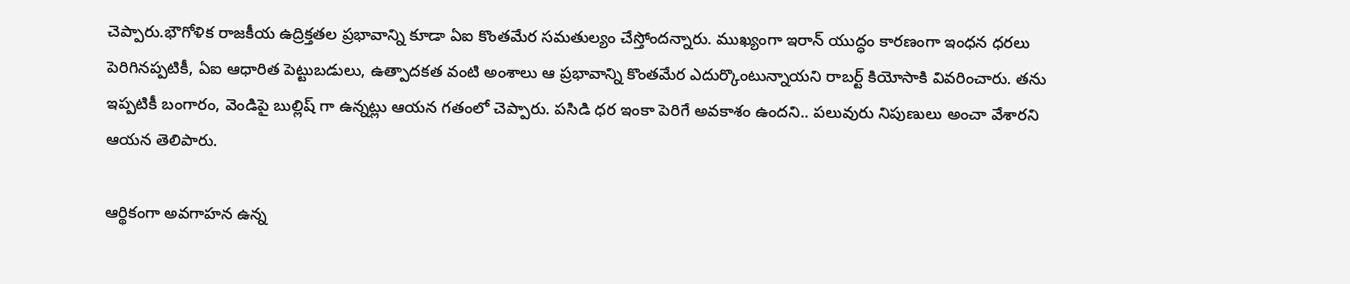చెప్పారు.భౌగోళిక రాజకీయ ఉద్రిక్తతల ప్రభావాన్ని కూడా ఏఐ కొంతమేర సమతుల్యం చేస్తోందన్నారు. ముఖ్యంగా ఇరాన్‌ యుద్ధం కారణంగా ఇంధన ధరలు పెరిగినప్పటికీ, ఏఐ ఆధారిత పెట్టుబడులు, ఉత్పాదకత వంటి అంశాలు ఆ ప్రభావాన్ని కొంతమేర ఎదుర్కొంటున్నాయని రాబర్ట్ కియోసాకి వివరించారు. తను ఇప్పటికీ బంగారం, వెండిపై బుల్లిష్ గా ఉన్నట్లు ఆయన గతంలో చెప్పారు. పసిడి ధర ఇంకా పెరిగే అవకాశం ఉందని.. పలువురు నిపుణులు అంచా వేశారని ఆయన తెలిపారు.

ఆర్థికంగా అవగాహన ఉన్న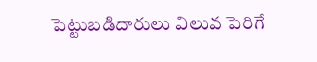పెట్టుబడిదారులు విలువ పెరిగే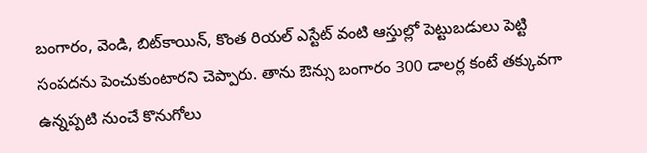బంగారం, వెండి, బిట్‌కాయిన్‌, కొంత రియల్‌ ఎస్టేట్‌ వంటి ఆస్తుల్లో పెట్టుబడులు పెట్టి సంపదను పెంచుకుంటారని చెప్పారు. తాను ఔన్సు బంగారం 300 డాలర్ల కంటే తక్కువగా ఉన్నప్పటి నుంచే కొనుగోలు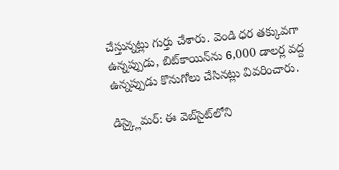చేస్తున్నట్లు గుర్తు చేశారు. వెండి ధర తక్కువగా ఉన్నప్పుడు, బిట్‌కాయిన్‌ను 6,000 డాలర్ల వద్ద ఉన్నప్పుడు కొనుగోలు చేసినట్లు వివరించారు.

డిస్క్లైమర్: ఈ వెబ్‌సైట్‌లోని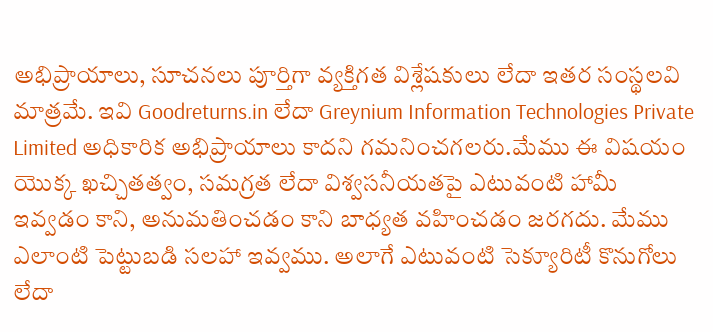అభిప్రాయాలు, సూచనలు పూర్తిగా వ్యక్తిగత విశ్లేషకులు లేదా ఇతర సంస్థలవి మాత్రమే. ఇవి Goodreturns.in లేదా Greynium Information Technologies Private Limited అధికారిక అభిప్రాయాలు కాదని గమనించగలరు.మేము ఈ విషయం యొక్క ఖచ్చితత్వం, సమగ్రత లేదా విశ్వసనీయతపై ఎటువంటి హామీ ఇవ్వడం కాని, అనుమతించడం కాని బాధ్యత వహించడం జరగదు. మేము ఎలాంటి పెట్టుబడి సలహా ఇవ్వము. అలాగే ఎటువంటి సెక్యూరిటీ కొనుగోలు లేదా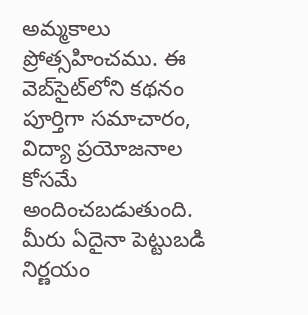అమ్మకాలు ప్రోత్సహించము. ఈ వెబ్‌సైట్‌లోని కథనం పూర్తిగా సమాచారం, విద్యా ప్రయోజనాల కోసమే అందించబడుతుంది. మీరు ఏదైనా పెట్టుబడి నిర్ణయం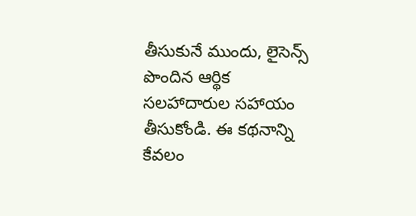తీసుకునే ముందు, లైసెన్స్ పొందిన ఆర్థిక సలహాదారుల సహాయం తీసుకోండి. ఈ కథనాన్ని కేవలం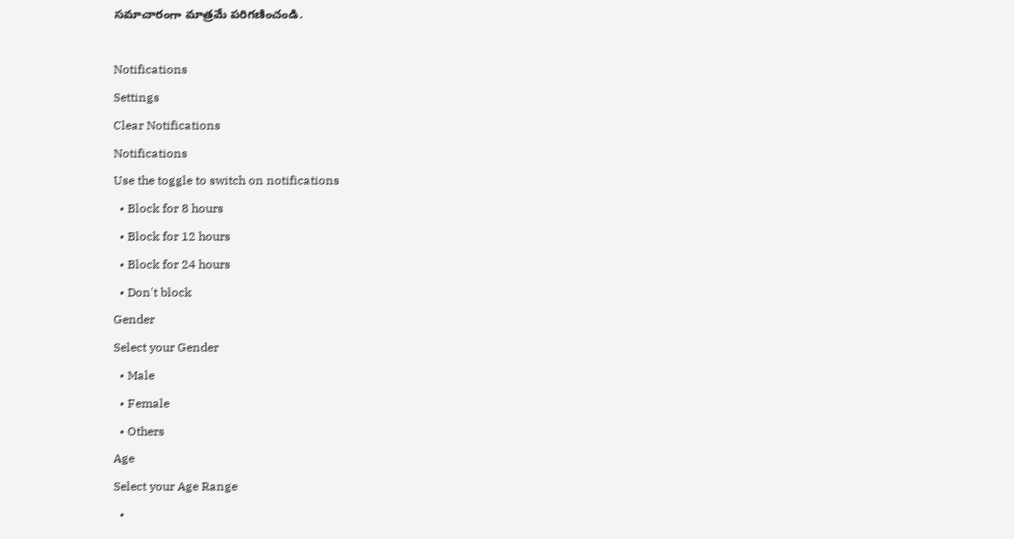సమాచారంగా మాత్రమే పరిగణించండి.

Notifications
Settings
Clear Notifications
Notifications
Use the toggle to switch on notifications
  • Block for 8 hours
  • Block for 12 hours
  • Block for 24 hours
  • Don't block
Gender
Select your Gender
  • Male
  • Female
  • Others
Age
Select your Age Range
  •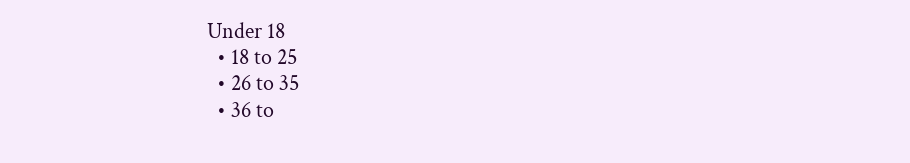Under 18
  • 18 to 25
  • 26 to 35
  • 36 to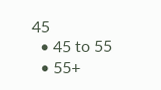45
  • 45 to 55
  • 55+